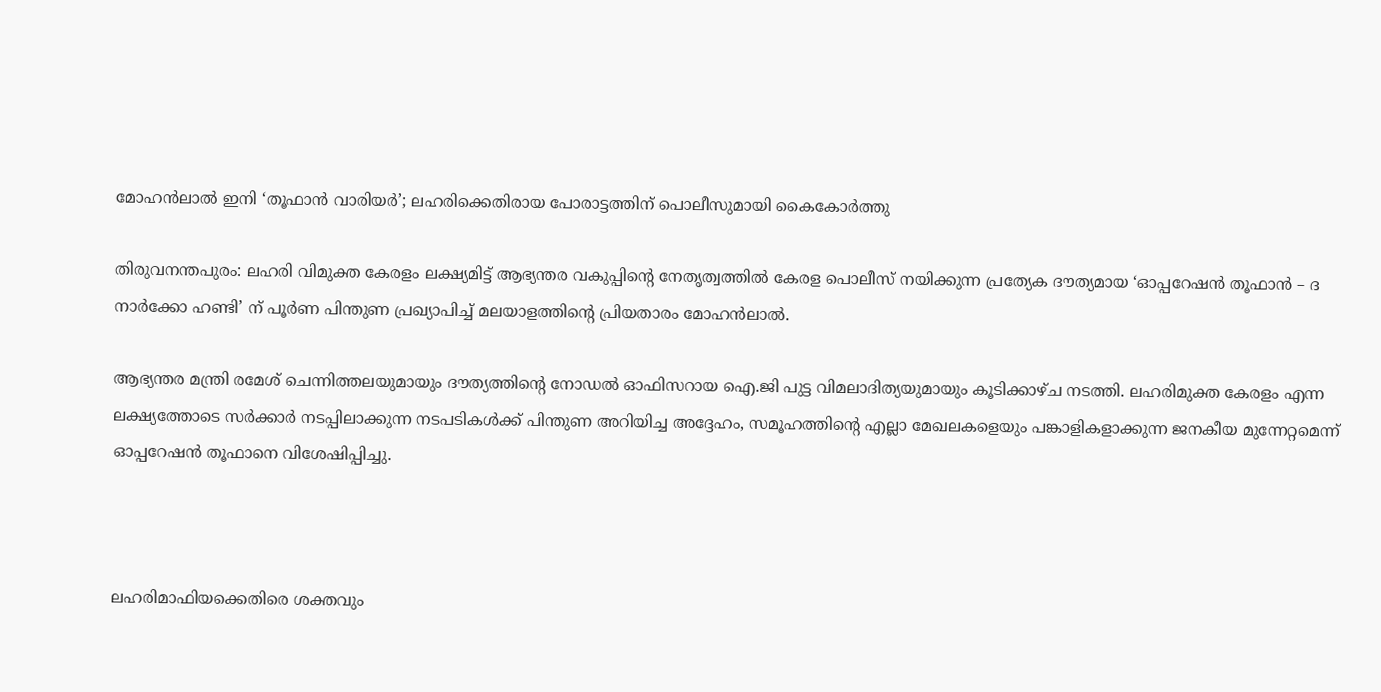മോഹൻലാൽ ഇനി ‘തൂഫാൻ വാരിയർ’; ലഹരിക്കെതിരായ പോരാട്ടത്തിന് പൊലീസുമായി കൈകോർത്തു

തിരുവനന്തപുരം: ലഹരി വിമുക്ത കേരളം ലക്ഷ്യമിട്ട് ആഭ്യന്തര വകുപ്പിന്റെ നേതൃത്വത്തിൽ കേരള പൊലീസ് നയിക്കുന്ന പ്രത്യേക ദൗത്യമായ ‘ഓപ്പറേഷൻ തൂഫാൻ – ദ നാർക്കോ ഹണ്ടി’ ന് പൂർണ പിന്തുണ പ്രഖ്യാപിച്ച് മലയാളത്തിന്റെ പ്രിയതാരം മോഹൻലാൽ.

ആഭ്യന്തര മന്ത്രി രമേശ് ചെന്നിത്തലയുമായും ദൗത്യത്തിന്റെ നോഡൽ ഓഫിസറായ ഐ.ജി പുട്ട വിമലാദിത്യയുമായും കൂടിക്കാഴ്ച നടത്തി. ലഹരിമുക്ത കേരളം എന്ന ലക്ഷ്യത്തോടെ സർക്കാർ നടപ്പിലാക്കുന്ന നടപടികൾക്ക് പിന്തുണ അറിയിച്ച അദ്ദേഹം, സമൂഹത്തിന്റെ എല്ലാ മേഖലകളെയും പങ്കാളികളാക്കുന്ന ജനകീയ മുന്നേറ്റമെന്ന് ഓപ്പറേഷൻ തൂഫാനെ വിശേഷിപ്പിച്ചു.



ലഹരിമാഫിയക്കെതിരെ ശക്തവും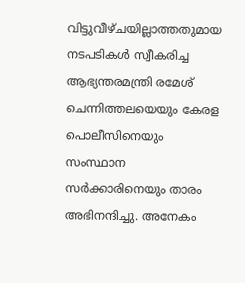വിട്ടുവീഴ്ചയില്ലാത്തതുമായ നടപടികൾ സ്വീകരിച്ച ആഭ്യന്തരമന്ത്രി രമേശ് ചെന്നിത്തലയെയും കേരള പൊലീസിനെയും സംസ്ഥാന സർക്കാരിനെയും താരം അഭിനന്ദിച്ചു. അനേകം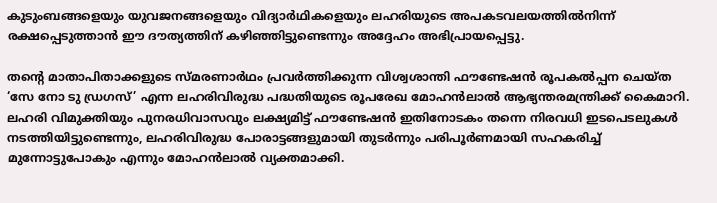കുടുംബങ്ങളെയും യുവജനങ്ങളെയും വിദ്യാർഥികളെയും ലഹരിയുടെ അപകടവലയത്തിൽനിന്ന് രക്ഷപ്പെടുത്താൻ ഈ ദൗത്യത്തിന് കഴിഞ്ഞിട്ടുണ്ടെന്നും അദ്ദേഹം അഭിപ്രായപ്പെട്ടു.

തന്റെ മാതാപിതാക്കളുടെ സ്മരണാർഥം പ്രവർത്തിക്കുന്ന വിശ്വശാന്തി ഫൗണ്ടേഷൻ രൂപകൽപ്പന ചെയ്ത ‘സേ നോ ടു ഡ്രഗസ്’ എന്ന ലഹരിവിരുദ്ധ പദ്ധതിയുടെ രൂപരേഖ മോഹൻലാൽ ആഭ്യന്തരമന്ത്രിക്ക് കൈമാറി. ലഹരി വിമുക്തിയും പുനരധിവാസവും ലക്ഷ്യമിട്ട് ഫൗണ്ടേഷൻ ഇതിനോടകം തന്നെ നിരവധി ഇടപെടലുകൾ നടത്തിയിട്ടുണ്ടെന്നും, ലഹരിവിരുദ്ധ പോരാട്ടങ്ങളുമായി തുടർന്നും പരിപൂർണമായി സഹകരിച്ച് മുന്നോട്ടുപോകും എന്നും മോഹൻലാൽ വ്യക്തമാക്കി.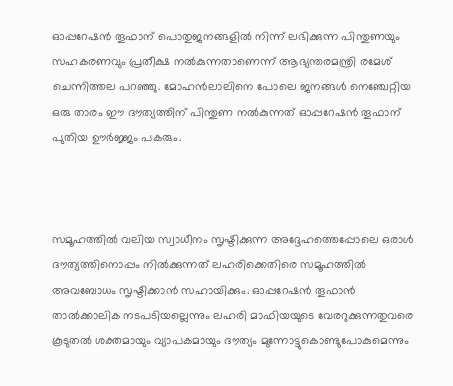ഓപ്പറേഷൻ തൂഫാന് പൊതുജനങ്ങളിൽ നിന്ന് ലഭിക്കുന്ന പിന്തുണയും സഹകരണവും പ്രതീക്ഷ നൽകുന്നതാണെന്ന് ആഭ്യന്തരമന്ത്രി രമേശ് ചെന്നിത്തല പറഞ്ഞു. മോഹൻലാലിനെ പോലെ ജനങ്ങൾ നെഞ്ചേറ്റിയ ഒരു താരം ഈ ദൗത്യത്തിന് പിന്തുണ നൽകുന്നത് ഓപ്പറേഷൻ തൂഫാന് പുതിയ ഊർജ്ജം പകരും.



സമൂഹത്തിൽ വലിയ സ്വാധീനം സൃഷ്ടിക്കുന്ന അദ്ദേഹത്തെപ്പോലെ ഒരാൾ ദൗത്യത്തിനൊപ്പം നിൽക്കുന്നത് ലഹരിക്കെതിരെ സമൂഹത്തിൽ അവബോധം സൃഷ്ടിക്കാൻ സഹായിക്കും. ഓപ്പറേഷൻ തൂഫാൻ താൽക്കാലിക നടപടിയല്ലെന്നും ലഹരി മാഫിയയുടെ വേരറുക്കുന്നതുവരെ കൂടുതൽ ശക്തമായും വ്യാപകമായും ദൗത്യം മുന്നോട്ടുകൊണ്ടുപോകുമെന്നും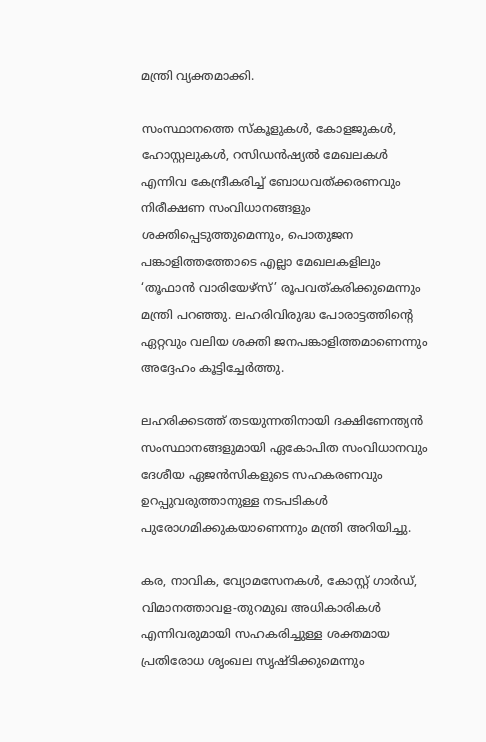മന്ത്രി വ്യക്തമാക്കി.

സംസ്ഥാനത്തെ സ്കൂളുകൾ, കോളജുകൾ, ഹോസ്റ്റലുകൾ, റസിഡൻഷ്യൽ മേഖലകൾ എന്നിവ കേന്ദ്രീകരിച്ച് ബോധവത്ക്കരണവും നിരീക്ഷണ സംവിധാനങ്ങളും ശക്തിപ്പെടുത്തുമെന്നും, പൊതുജന പങ്കാളിത്തത്തോടെ എല്ലാ മേഖലകളിലും ‘തൂഫാൻ വാരിയേഴ്സ്’ രൂപവത്കരിക്കുമെന്നും മന്ത്രി പറഞ്ഞു. ലഹരിവിരുദ്ധ പോരാട്ടത്തിന്റെ ഏറ്റവും വലിയ ശക്തി ജനപങ്കാളിത്തമാണെന്നും അദ്ദേഹം കൂട്ടിച്ചേർത്തു.

ലഹരിക്കടത്ത് തടയുന്നതിനായി ദക്ഷിണേന്ത്യൻ സംസ്ഥാനങ്ങളുമായി ഏകോപിത സംവിധാനവും ദേശീയ ഏജൻസികളുടെ സഹകരണവും ഉറപ്പുവരുത്താനുള്ള നടപടികൾ പുരോഗമിക്കുകയാണെന്നും മന്ത്രി അറിയിച്ചു.

കര, നാവിക, വ്യോമസേനകൾ, കോസ്റ്റ് ഗാർഡ്, വിമാനത്താവള-തുറമുഖ അധികാരികൾ എന്നിവരുമായി സഹകരിച്ചുള്ള ശക്തമായ പ്രതിരോധ ശൃംഖല സൃഷ്ടിക്കുമെന്നും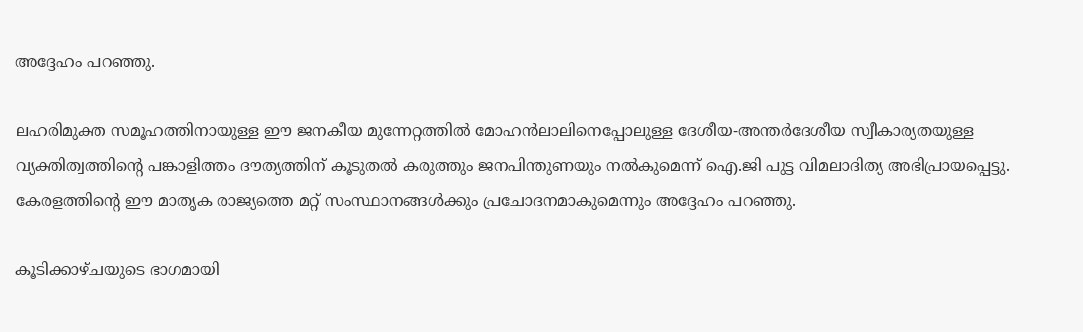അദ്ദേഹം പറഞ്ഞു.

ലഹരിമുക്ത സമൂഹത്തിനായുള്ള ഈ ജനകീയ മുന്നേറ്റത്തിൽ മോഹൻലാലിനെപ്പോലുള്ള ദേശീയ-അന്തർദേശീയ സ്വീകാര്യതയുള്ള വ്യക്തിത്വത്തിന്റെ പങ്കാളിത്തം ദൗത്യത്തിന് കൂടുതൽ കരുത്തും ജനപിന്തുണയും നൽകുമെന്ന് ഐ.ജി പുട്ട വിമലാദിത്യ അഭിപ്രായപ്പെട്ടു. കേരളത്തിന്റെ ഈ മാതൃക രാജ്യത്തെ മറ്റ് സംസ്ഥാനങ്ങൾക്കും പ്രചോദനമാകുമെന്നും അദ്ദേഹം പറഞ്ഞു.

കൂടിക്കാഴ്ചയുടെ ഭാഗമായി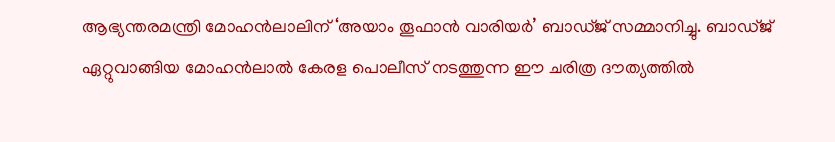ആഭ്യന്തരമന്ത്രി മോഹൻലാലിന് ‘അയാം തൂഫാൻ വാരിയർ’ ബാഡ്ജ് സമ്മാനിച്ചു. ബാഡ്ജ് ഏറ്റുവാങ്ങിയ മോഹൻലാൽ കേരള പൊലീസ് നടത്തുന്ന ഈ ചരിത്ര ദൗത്യത്തിൽ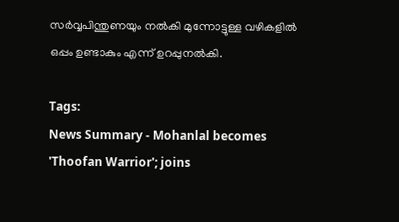സർവ്വപിന്തുണയും നൽകി മുന്നോട്ടുള്ള വഴികളിൽ ഒപ്പം ഉണ്ടാകും എന്ന് ഉറപ്പുനൽകി.

Tags:
News Summary - Mohanlal becomes 'Thoofan Warrior'; joins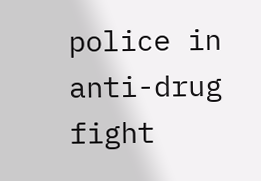police in anti-drug fight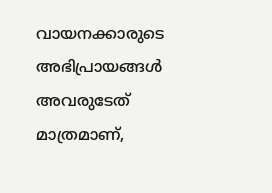വായനക്കാരുടെ അഭിപ്രായങ്ങള്‍ അവരുടേത് മാത്രമാണ്,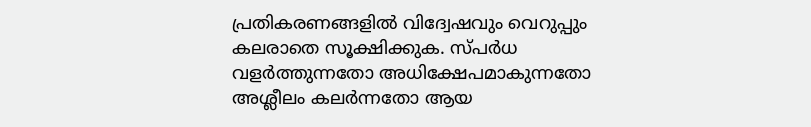പ്രതികരണങ്ങളിൽ വിദ്വേഷവും വെറുപ്പും കലരാതെ സൂക്ഷിക്കുക. സ്പർധ വളർത്തുന്നതോ അധിക്ഷേപമാകുന്നതോ അശ്ലീലം കലർന്നതോ ആയ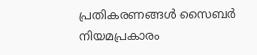പ്രതികരണങ്ങൾ സൈബർ നിയമപ്രകാരം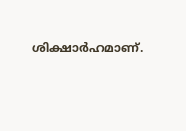ശിക്ഷാർഹമാണ്.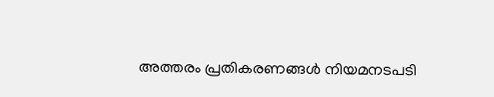അത്തരം പ്രതികരണങ്ങൾ നിയമനടപടി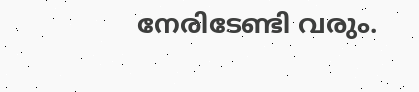നേരിടേണ്ടി വരും.